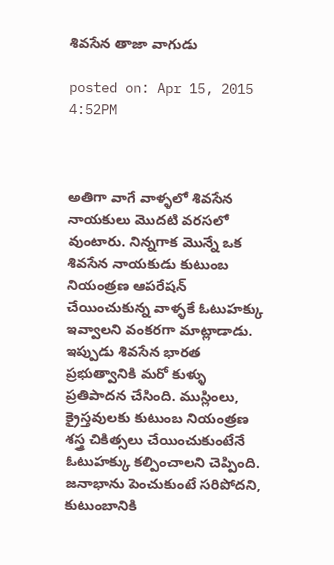శివసేన తాజా వాగుడు

posted on: Apr 15, 2015 4:52PM



అతిగా వాగే వాళ్ళలో శివసేన నాయకులు మొదటి వరసలో వుంటారు. నిన్నగాక మొన్నే ఒక శివసేన నాయకుడు కుటుంబ నియంత్రణ ఆపరేషన్ చేయించుకున్న వాళ్ళకే ఓటుహక్కు ఇవ్వాలని వంకరగా మాట్లాడాడు. ఇప్పుడు శివసేన భారత ప్రభుత్వానికి మరో కుళ్ళు ప్రతిపాదన చేసింది. ముస్లింలు, క్రైస్తవులకు కుటుంబ నియంత్రణ శస్త్ర చికిత్సలు చేయించుకుంటేనే ఓటుహక్కు కల్పించాలని చెప్పింది. జనాభాను పెంచుకుంటే సరిపోదని, కుటుంబానికి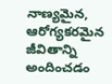నాణ్యమైన, ఆరోగ్యకరమైన జీవితాన్ని అందించడం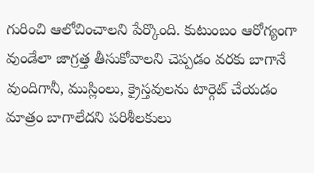గురించి ఆలోచించాలని పేర్కొంది. కుటుంబం ఆరోగ్యంగా వుండేలా జాగ్రత్త తీసుకోవాలని చెప్పడం వరకు బాగానే వుందిగానీ, ముస్లింలు, క్రైస్తవులను టార్గెట్ చేయడం మాత్రం బాగాలేదని పరిశీలకులు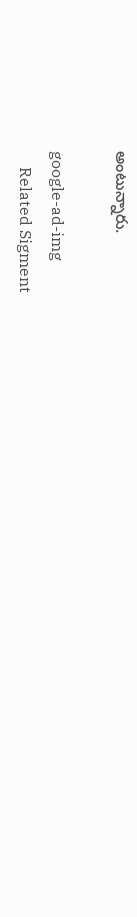అంటున్నారు.

google-ad-img
    Related Sigment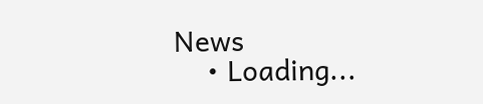News
    • Loading...